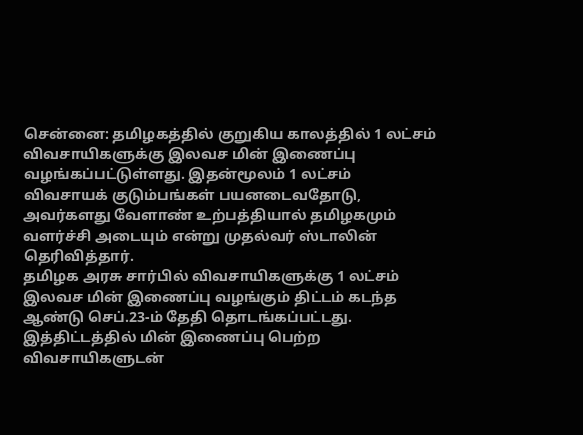சென்னை: தமிழகத்தில் குறுகிய காலத்தில் 1 லட்சம் விவசாயிகளுக்கு இலவச மின் இணைப்பு வழங்கப்பட்டுள்ளது. இதன்மூலம் 1 லட்சம் விவசாயக் குடும்பங்கள் பயனடைவதோடு, அவர்களது வேளாண் உற்பத்தியால் தமிழகமும் வளர்ச்சி அடையும் என்று முதல்வர் ஸ்டாலின் தெரிவித்தார்.
தமிழக அரசு சார்பில் விவசாயிகளுக்கு 1 லட்சம் இலவச மின் இணைப்பு வழங்கும் திட்டம் கடந்த ஆண்டு செப்.23-ம் தேதி தொடங்கப்பட்டது. இத்திட்டத்தில் மின் இணைப்பு பெற்ற விவசாயிகளுடன்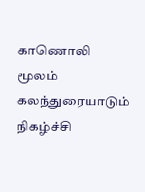காணொலி மூலம் கலந்துரையாடும் நிகழ்ச்சி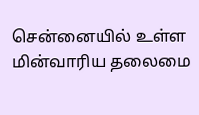சென்னையில் உள்ள மின்வாரிய தலைமை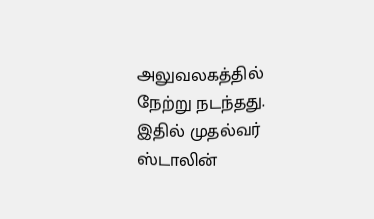அலுவலகத்தில் நேற்று நடந்தது. இதில் முதல்வர் ஸ்டாலின்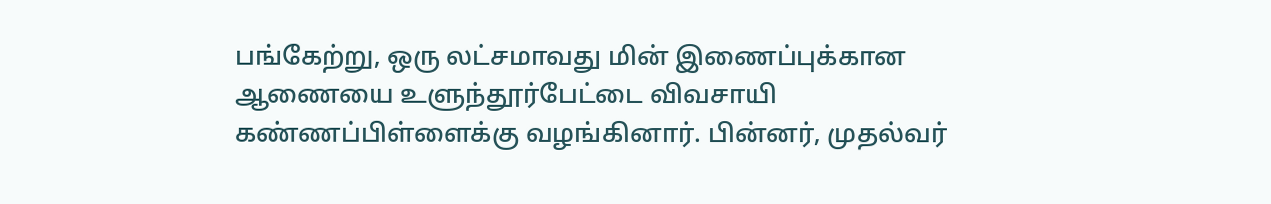பங்கேற்று, ஒரு லட்சமாவது மின் இணைப்புக்கான ஆணையை உளுந்தூர்பேட்டை விவசாயி கண்ணப்பிள்ளைக்கு வழங்கினார். பின்னர், முதல்வர்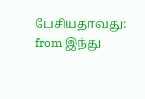பேசியதாவது:
from இந்து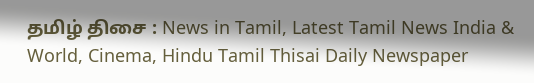தமிழ் திசை : News in Tamil, Latest Tamil News India & World, Cinema, Hindu Tamil Thisai Daily Newspaper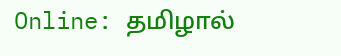Online: தமிழால்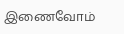இணைவோம்